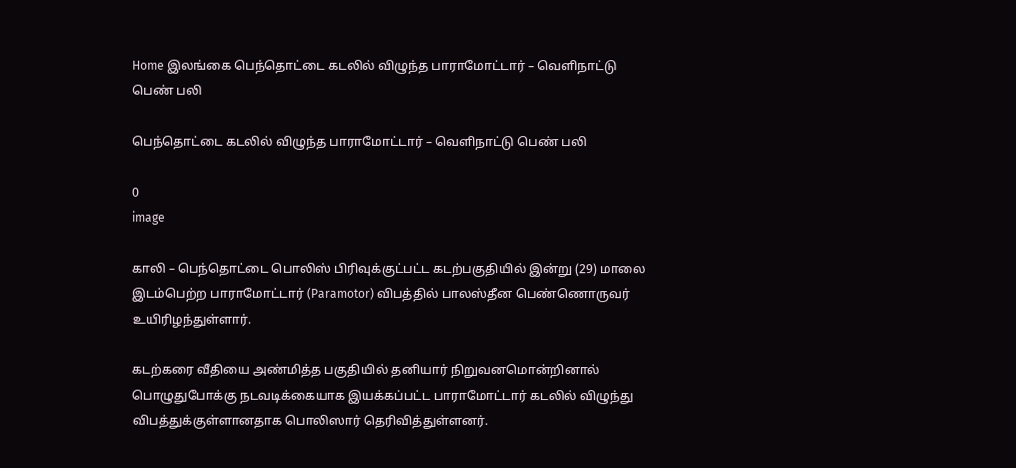Home இலங்கை பெந்தொட்டை கடலில் விழுந்த பாராமோட்டார் – வெளிநாட்டு பெண் பலி

பெந்தொட்டை கடலில் விழுந்த பாராமோட்டார் – வெளிநாட்டு பெண் பலி

0
image

காலி – பெந்தொட்டை பொலிஸ் பிரிவுக்குட்பட்ட கடற்பகுதியில் இன்று (29) மாலை இடம்பெற்ற பாராமோட்டார் (Paramotor) விபத்தில் பாலஸ்தீன பெண்ணொருவர் உயிரிழந்துள்ளார்.

கடற்கரை வீதியை அண்மித்த பகுதியில் தனியார் நிறுவனமொன்றினால் பொழுதுபோக்கு நடவடிக்கையாக இயக்கப்பட்ட பாராமோட்டார் கடலில் விழுந்து விபத்துக்குள்ளானதாக பொலிஸார் தெரிவித்துள்ளனர்.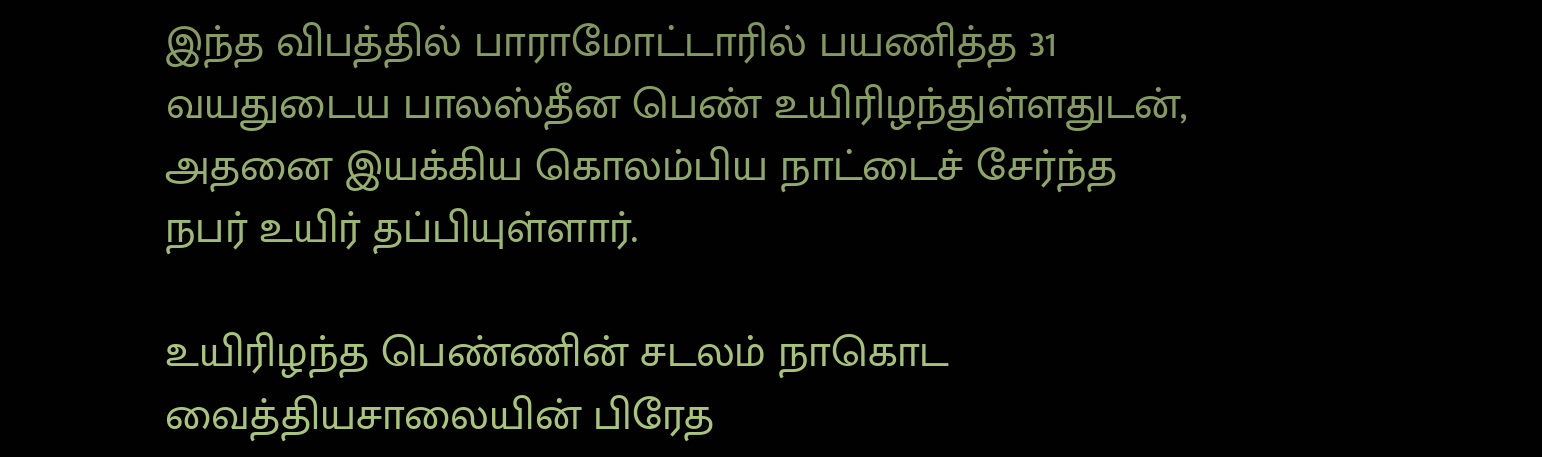இந்த விபத்தில் பாராமோட்டாரில் பயணித்த 31 வயதுடைய பாலஸ்தீன பெண் உயிரிழந்துள்ளதுடன், அதனை இயக்கிய கொலம்பிய நாட்டைச் சேர்ந்த நபர் உயிர் தப்பியுள்ளார்.

உயிரிழந்த பெண்ணின் சடலம் நாகொட வைத்தியசாலையின் பிரேத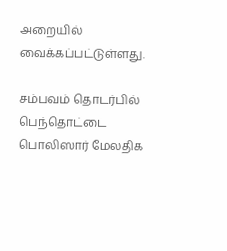அறையில் வைக்கப்பட்டுள்ளது.

சம்பவம் தொடர்பில் பெந்தொட்டை  பொலிஸார் மேலதிக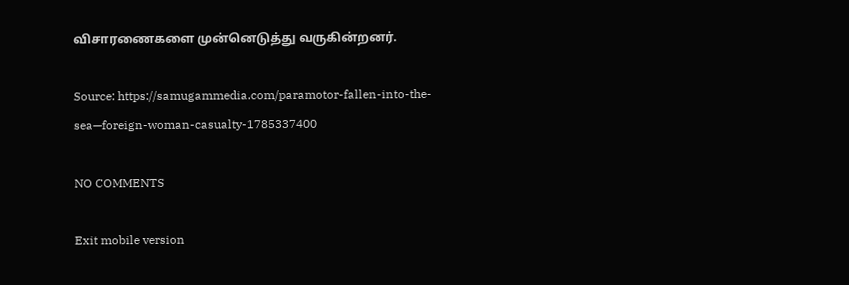விசாரணைகளை முன்னெடுத்து வருகின்றனர்.

Source: https://samugammedia.com/paramotor-fallen-into-the-sea—foreign-woman-casualty-1785337400

NO COMMENTS

Exit mobile version